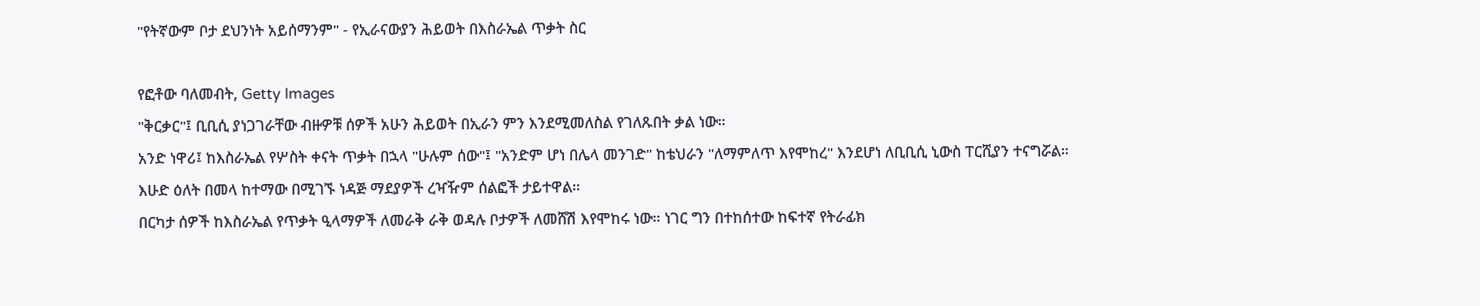"የትኛውም ቦታ ደህንነት አይሰማንም" - የኢራናውያን ሕይወት በእስራኤል ጥቃት ስር

የፎቶው ባለመብት, Getty Images
"ቅርቃር"፤ ቢቢሲ ያነጋገራቸው ብዙዎቹ ሰዎች አሁን ሕይወት በኢራን ምን እንደሚመለስል የገለጹበት ቃል ነው።
አንድ ነዋሪ፤ ከእስራኤል የሦስት ቀናት ጥቃት በኋላ "ሁሉም ሰው"፤ "አንድም ሆነ በሌላ መንገድ" ከቴህራን "ለማምለጥ እየሞከረ" እንደሆነ ለቢቢሲ ኒውስ ፐርሺያን ተናግሯል።
እሁድ ዕለት በመላ ከተማው በሚገኙ ነዳጅ ማደያዎች ረዣዥም ሰልፎች ታይተዋል።
በርካታ ሰዎች ከእስራኤል የጥቃት ዒላማዎች ለመራቅ ራቅ ወዳሉ ቦታዎች ለመሸሽ እየሞከሩ ነው። ነገር ግን በተከሰተው ከፍተኛ የትራፊክ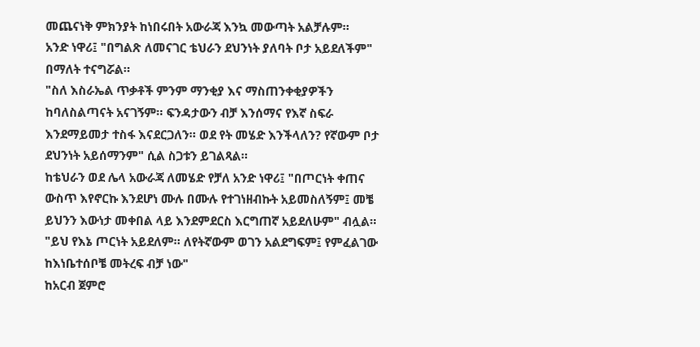መጨናነቅ ምክንያት ከነበሩበት አውራጃ እንኳ መውጣት አልቻሉም።
አንድ ነዋሪ፤ "በግልጽ ለመናገር ቴህራን ደህንነት ያለባት ቦታ አይደለችም" በማለት ተናግሯል።
"ስለ እስራኤል ጥቃቶች ምንም ማንቂያ እና ማስጠንቀቂያዎችን ከባለስልጣናት አናገኝም። ፍንዳታውን ብቻ እንሰማና የእኛ ስፍራ እንደማይመታ ተስፋ እናደርጋለን። ወደ የት መሄድ እንችላለን? የኛውም ቦታ ደህንነት አይሰማንም" ሲል ስጋቱን ይገልጻል።
ከቴህራን ወደ ሌላ አውራጃ ለመሄድ የቻለ አንድ ነዋሪ፤ "በጦርነት ቀጠና ውስጥ እየኖርኩ እንደሆነ ሙሉ በሙሉ የተገነዘብኩት አይመስለኝም፤ መቼ ይህንን እውነታ መቀበል ላይ እንደምደርስ እርግጠኛ አይደለሁም" ብሏል።
"ይህ የእኔ ጦርነት አይደለም። ለየትኛውም ወገን አልደግፍም፤ የምፈልገው ከእነቤተሰቦቼ መትረፍ ብቻ ነው"
ከአርብ ጀምሮ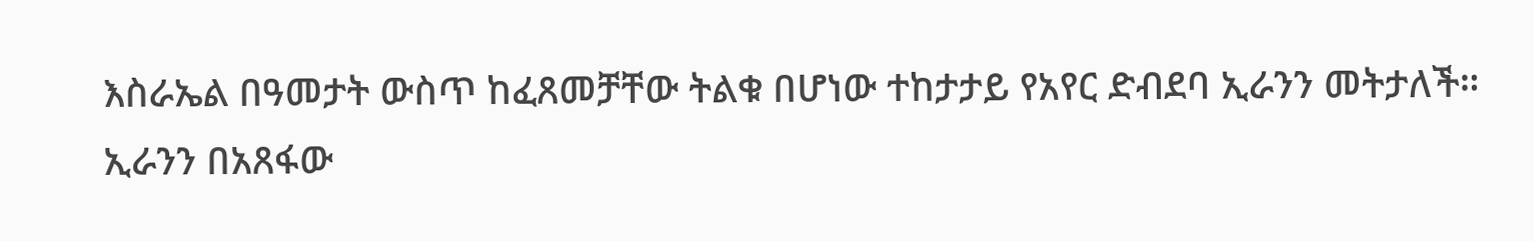እስራኤል በዓመታት ውስጥ ከፈጸመቻቸው ትልቁ በሆነው ተከታታይ የአየር ድብደባ ኢራንን መትታለች።
ኢራንን በአጸፋው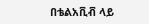በቴልአቪቭ ላይ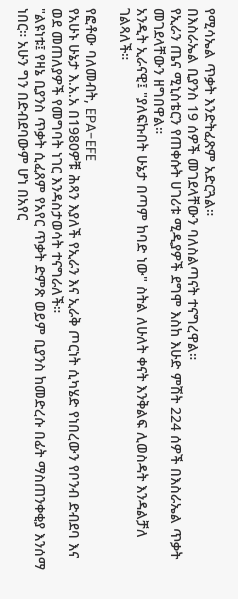የሚሳኤል ጥቃት እንድትፈጽም አድርጓል።
በእስራኤል ቢያንስ 19 ሰዎች መገደላቸውን ባለስልጣናት ተናግረዋል።
የኢራን ጤና ሚኒስቴርን የጠቀሱት ሀገሪቱ ሚዲያዎች ደግሞ እስከ እሁድ ምሽት 224 ሰዎች በእስራኤል ጥቃት መገደላቸውን ዘግበዋል።
አንዲት ኢራናዊ፤ "ያለፍኩበት ሁኔታ በጣም ከባድ ነው" ስትል ለሁለት ቀናት እንቅልፍ ሊወስዳት እንዳልቻለ ገልጻለች።

የፎቶው ባለመብት, EPA-EFE
የአሁኑ ሁኔታ እ.አ.አ በ1980ዎቹ ሕጻን እያለች የኢራን እና ኢራቅ ጦርነት ሲካሄድ የነበረውን የቦንብ ድብደባ እና ወደ መጠለያዎች የመግባት ነገር እንዳስታወሳት ተናግራለች።
"ልዩነቱ፤ የዛኔ ቢያንስ ጥቃት ሲፈጸም የአየር ጥቃት ድምጽ ወይም ቢያንስ ከመድረሱ በፊት ማስጠንቀቂያ እንሰማ ነበር። አሁን ግን በድብደባውም ሆነ በአየር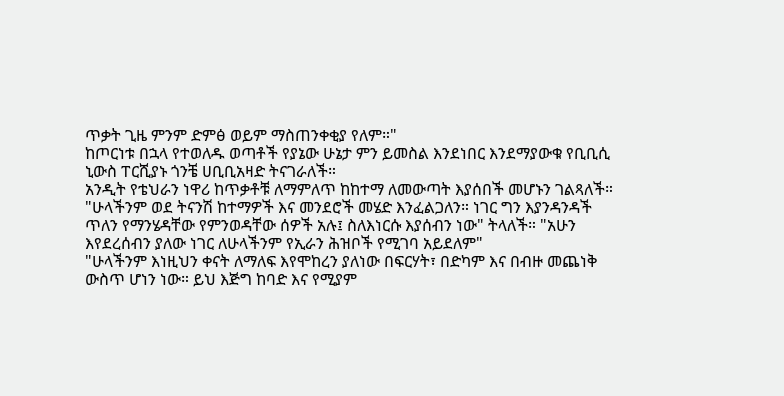ጥቃት ጊዜ ምንም ድምፅ ወይም ማስጠንቀቂያ የለም።"
ከጦርነቱ በኋላ የተወለዱ ወጣቶች የያኔው ሁኔታ ምን ይመስል እንደነበር እንደማያውቁ የቢቢሲ ኒውስ ፐርሺያኑ ጎንቼ ሀቢቢአዛድ ትናገራለች።
አንዲት የቴህራን ነዋሪ ከጥቃቶቹ ለማምለጥ ከከተማ ለመውጣት እያሰበች መሆኑን ገልጻለች።
"ሁላችንም ወደ ትናንሽ ከተማዎች እና መንደሮች መሄድ እንፈልጋለን። ነገር ግን እያንዳንዳች ጥለን የማንሄዳቸው የምንወዳቸው ሰዎች አሉ፤ ስለእነርሱ እያሰብን ነው" ትላለች። "አሁን እየደረሰብን ያለው ነገር ለሁላችንም የኢራን ሕዝቦች የሚገባ አይደለም"
"ሁላችንም እነዚህን ቀናት ለማለፍ እየሞከረን ያለነው በፍርሃት፣ በድካም እና በብዙ መጨነቅ ውስጥ ሆነን ነው። ይህ እጅግ ከባድ እና የሚያም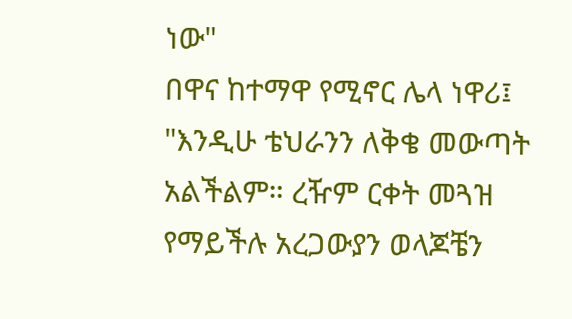ነው"
በዋና ከተማዋ የሚኖር ሌላ ነዋሪ፤ "እንዲሁ ቴህራንን ለቅቄ መውጣት አልችልም። ረዥም ርቀት መጓዝ የማይችሉ አረጋውያን ወላጆቼን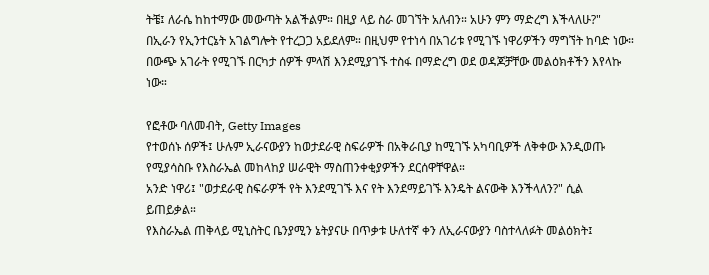ትቼ፤ ለራሴ ከከተማው መውጣት አልችልም። በዚያ ላይ ስራ መገኘት አለብን። አሁን ምን ማድረግ እችላለሁ?"
በኢራን የኢንተርኔት አገልግሎት የተረጋጋ አይደለም። በዚህም የተነሳ በአገሪቱ የሚገኙ ነዋሪዎችን ማግኘት ከባድ ነው።
በውጭ አገራት የሚገኙ በርካታ ሰዎች ምላሽ እንደሚያገኙ ተስፋ በማድረግ ወደ ወዳጆቻቸው መልዕክቶችን እየላኩ ነው።

የፎቶው ባለመብት, Getty Images
የተወሰኑ ሰዎች፤ ሁሉም ኢራናውያን ከወታደራዊ ስፍራዎች በአቅራቢያ ከሚገኙ አካባቢዎች ለቅቀው እንዲወጡ የሚያሳስቡ የእስራኤል መከላከያ ሠራዊት ማስጠንቀቂያዎችን ደርሰዋቸዋል።
አንድ ነዋሪ፤ "ወታደራዊ ስፍራዎች የት እንደሚገኙ እና የት እንደማይገኙ እንዴት ልናውቅ እንችላለን?" ሲል ይጠይቃል።
የእስራኤል ጠቅላይ ሚኒስትር ቤንያሚን ኔትያናሁ በጥቃቱ ሁለተኛ ቀን ለኢራናውያን ባስተላለፉት መልዕክት፤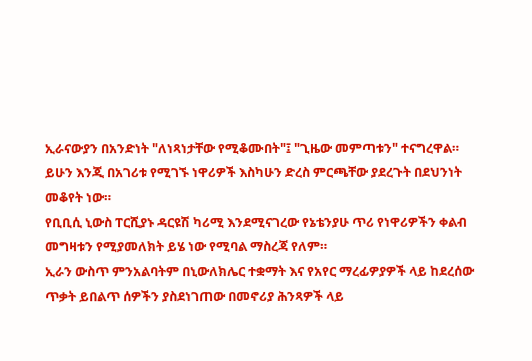ኢራናውያን በአንድነት "ለነጻነታቸው የሚቆሙበት"፤ "ጊዜው መምጣቱን" ተናግረዋል።
ይሁን እንጂ በአገሪቱ የሚገኙ ነዋሪዎች እስካሁን ድረስ ምርጫቸው ያደረጉት በደህንነት መቆየት ነው።
የቢቢሲ ኒውስ ፐርሺያኑ ዳርዩሽ ካሪሚ እንደሚናገረው የኔቴንያሁ ጥሪ የነዋሪዎችን ቀልብ መግዛቱን የሚያመለክት ይሄ ነው የሚባል ማስረጃ የለም።
ኢራን ውስጥ ምንአልባትም በኒውለክሌር ተቋማት እና የአየር ማረፊዎያዎች ላይ ከደረሰው ጥቃት ይበልጥ ሰዎችን ያስደነገጠው በመኖሪያ ሕንጻዎች ላይ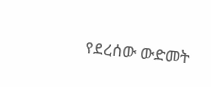የደረሰው ውድመት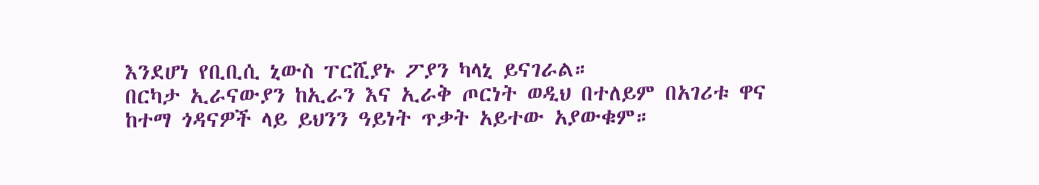እንደሆነ የቢቢሲ ኒውስ ፐርሺያኑ ፖያን ካላኒ ይናገራል።
በርካታ ኢራናውያን ከኢራን እና ኢራቅ ጦርነት ወዲህ በተለይም በአገሪቱ ዋና ከተማ ጎዳናዎች ላይ ይህንን ዓይነት ጥቃት አይተው አያውቁም።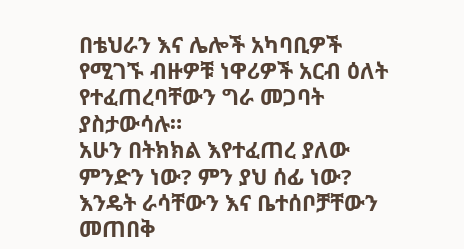በቴህራን እና ሌሎች አካባቢዎች የሚገኙ ብዙዎቹ ነዋሪዎች አርብ ዕለት የተፈጠረባቸውን ግራ መጋባት ያስታውሳሉ።
አሁን በትክክል እየተፈጠረ ያለው ምንድን ነው? ምን ያህ ሰፊ ነው? እንዴት ራሳቸውን እና ቤተሰቦቻቸውን መጠበቅ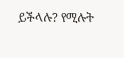ይችላሉ? የሚሉት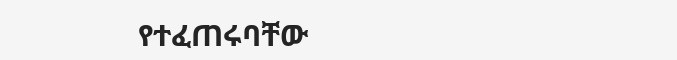የተፈጠሩባቸው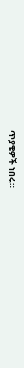ጥያቄዎች ነበሩ።